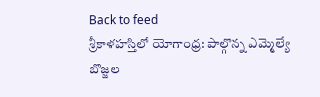Back to feed
శ్రీకాళహస్తిలో యోగాంధ్ర: పాల్గొన్న ఎమ్మెల్యే బొజ్జల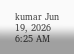kumar Jun 19, 2026 6:25 AM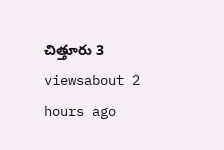చిత్తూరు 3 viewsabout 2 hours ago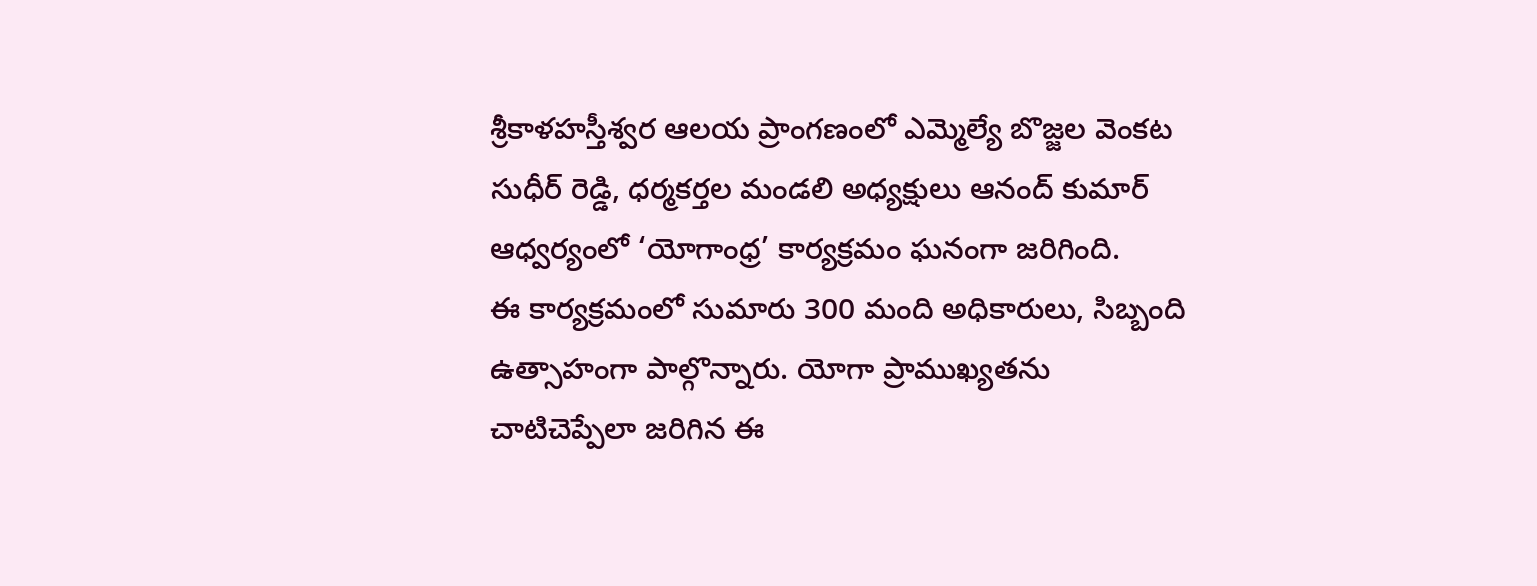శ్రీకాళహస్తీశ్వర ఆలయ ప్రాంగణంలో ఎమ్మెల్యే బొజ్జల వెంకట సుధీర్ రెడ్డి, ధర్మకర్తల మండలి అధ్యక్షులు ఆనంద్ కుమార్ ఆధ్వర్యంలో ‘యోగాంధ్ర’ కార్యక్రమం ఘనంగా జరిగింది.
ఈ కార్యక్రమంలో సుమారు 300 మంది అధికారులు, సిబ్బంది ఉత్సాహంగా పాల్గొన్నారు. యోగా ప్రాముఖ్యతను చాటిచెప్పేలా జరిగిన ఈ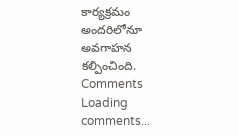కార్యక్రమం అందరిలోనూ అవగాహన కల్పించింది.
Comments
Loading comments...